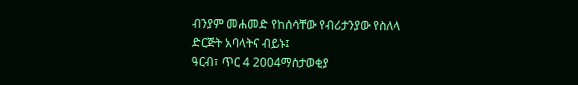ብንያም መሐመድ የከሰሳቸው የብሪታንያው የስለላ ድርጅት አባላትና ብይኑ፤
ዓርብ፣ ጥር 4 2004ማስታወቂያ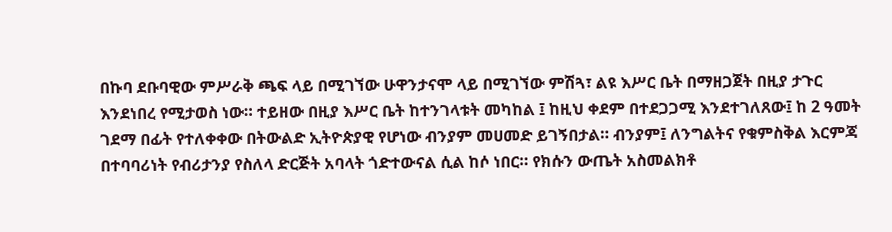በኩባ ደቡባዊው ምሥራቅ ጫፍ ላይ በሚገኘው ሁዋንታናሞ ላይ በሚገኘው ምሽጓ፣ ልዩ እሥር ቤት በማዘጋጀት በዚያ ታጉር እንደነበረ የሚታወስ ነው። ተይዘው በዚያ እሥር ቤት ከተንገላቱት መካከል ፤ ከዚህ ቀደም በተደጋጋሚ እንደተገለጸው፤ ከ 2 ዓመት ገደማ በፊት የተለቀቀው በትውልድ ኢትዮጵያዊ የሆነው ብንያም መሀመድ ይገኝበታል። ብንያም፤ ለንግልትና የቁምስቅል እርምጃ በተባባሪነት የብሪታንያ የስለላ ድርጅት አባላት ጎድተውናል ሲል ከሶ ነበር። የክሱን ውጤት አስመልክቶ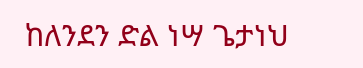ከለንደን ድል ነሣ ጌታነህ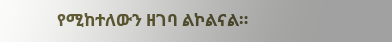የሚከተለውን ዘገባ ልኮልናል።